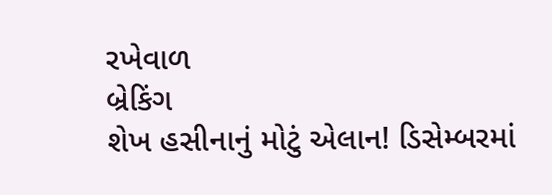રખેવાળ
બ્રેકિંગ
શેખ હસીનાનું મોટું એલાન! ડિસેમ્બરમાં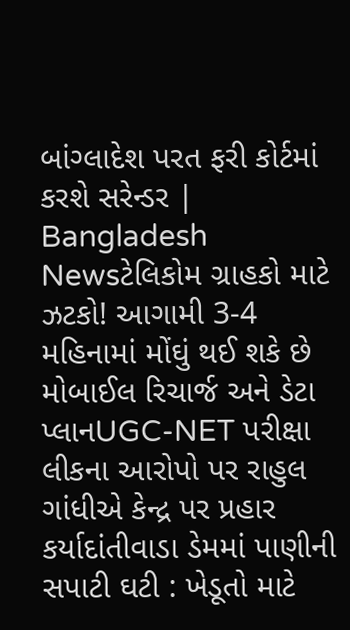બાંગ્લાદેશ પરત ફરી કોર્ટમાં કરશે સરેન્ડર | Bangladesh Newsટેલિકોમ ગ્રાહકો માટે ઝટકો! આગામી 3-4 મહિનામાં મોંઘું થઈ શકે છે મોબાઈલ રિચાર્જ અને ડેટા પ્લાનUGC-NET પરીક્ષા લીકના આરોપો પર રાહુલ ગાંધીએ કેન્દ્ર પર પ્રહાર કર્યાદાંતીવાડા ડેમમાં પાણીની સપાટી ઘટી : ખેડૂતો માટે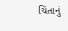ચિંતાનું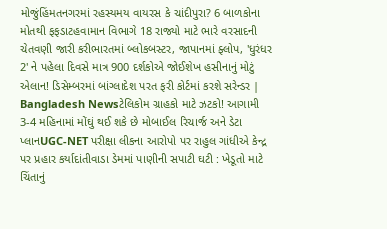મોજુંહિંમતનગરમાં રહસ્યમય વાયરસ કે ચાંદીપુરા? 6 બાળકોના મોતથી ફફડાટહવામાન વિભાગે 18 રાજ્યો માટે ભારે વરસાદની ચેતવણી જારી કરીભારતમાં બ્લોકબસ્ટર, જાપાનમાં ફ્લોપ, 'ધુરંધર 2' ને પહેલા દિવસે માત્ર 900 દર્શકોએ જોઈશેખ હસીનાનું મોટું એલાન! ડિસેમ્બરમાં બાંગ્લાદેશ પરત ફરી કોર્ટમાં કરશે સરેન્ડર | Bangladesh Newsટેલિકોમ ગ્રાહકો માટે ઝટકો! આગામી 3-4 મહિનામાં મોંઘું થઈ શકે છે મોબાઈલ રિચાર્જ અને ડેટા પ્લાનUGC-NET પરીક્ષા લીકના આરોપો પર રાહુલ ગાંધીએ કેન્દ્ર પર પ્રહાર કર્યાદાંતીવાડા ડેમમાં પાણીની સપાટી ઘટી : ખેડૂતો માટે ચિંતાનું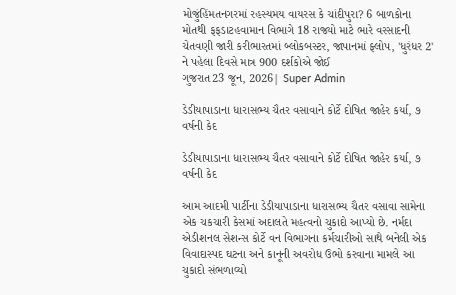મોજુંહિંમતનગરમાં રહસ્યમય વાયરસ કે ચાંદીપુરા? 6 બાળકોના મોતથી ફફડાટહવામાન વિભાગે 18 રાજ્યો માટે ભારે વરસાદની ચેતવણી જારી કરીભારતમાં બ્લોકબસ્ટર, જાપાનમાં ફ્લોપ, 'ધુરંધર 2' ને પહેલા દિવસે માત્ર 900 દર્શકોએ જોઈ
ગુજરાત23 જૂન, 2026| Super Admin

ડેડીયાપાડાના ધારાસભ્ય ચૈતર વસાવાને કોર્ટે દોષિત જાહેર કર્યા, ૭ વર્ષની કેદ

ડેડીયાપાડાના ધારાસભ્ય ચૈતર વસાવાને કોર્ટે દોષિત જાહેર કર્યા, ૭ વર્ષની કેદ

આમ આદમી પાર્ટીના ડેડીયાપાડાના ધારાસભ્ય ચૈતર વસાવા સામેના એક ચકચારી કેસમાં અદાલતે મહત્વનો ચુકાદો આપ્યો છે. નર્મદા એડીશનલ સેશન્સ કોર્ટે વન વિભાગના કર્મચારીઓ સાથે બનેલી એક વિવાદાસ્પદ ઘટના અને કાનૂની અવરોધ ઉભો કરવાના મામલે આ ચુકાદો સંભળાવ્યો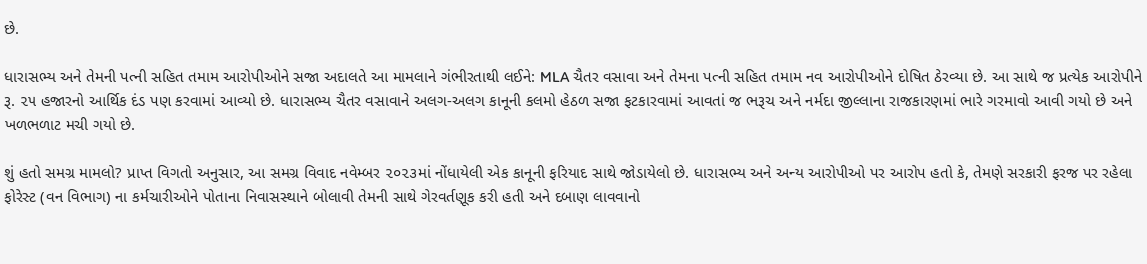છે.

ધારાસભ્ય અને તેમની પત્ની સહિત તમામ આરોપીઓને સજા અદાલતે આ મામલાને ગંભીરતાથી લઈને: MLA ચૈતર વસાવા અને તેમના પત્ની સહિત તમામ નવ આરોપીઓને દોષિત ઠેરવ્યા છે. આ સાથે જ પ્રત્યેક આરોપીને રૂ. ૨૫ હજારનો આર્થિક દંડ પણ કરવામાં આવ્યો છે. ધારાસભ્ય ચૈતર વસાવાને અલગ-અલગ કાનૂની કલમો હેઠળ સજા ફટકારવામાં આવતાં જ ભરૂચ અને નર્મદા જીલ્લાના રાજકારણમાં ભારે ગરમાવો આવી ગયો છે અને ખળભળાટ મચી ગયો છે.

શું હતો સમગ્ર મામલો? પ્રાપ્ત વિગતો અનુસાર, આ સમગ્ર વિવાદ નવેમ્બર ૨૦૨૩માં નોંધાયેલી એક કાનૂની ફરિયાદ સાથે જોડાયેલો છે. ધારાસભ્ય અને અન્ય આરોપીઓ પર આરોપ હતો કે, તેમણે સરકારી ફરજ પર રહેલા ફોરેસ્ટ (વન વિભાગ) ના કર્મચારીઓને પોતાના નિવાસસ્થાને બોલાવી તેમની સાથે ગેરવર્તણૂક કરી હતી અને દબાણ લાવવાનો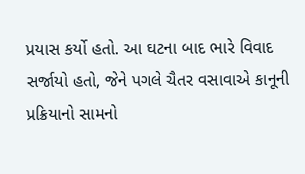પ્રયાસ કર્યો હતો. આ ઘટના બાદ ભારે વિવાદ સર્જાયો હતો, જેને પગલે ચૈતર વસાવાએ કાનૂની પ્રક્રિયાનો સામનો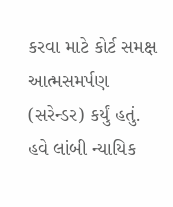કરવા માટે કોર્ટ સમક્ષ આત્મસમર્પણ (સરેન્ડર) કર્યું હતું. હવે લાંબી ન્યાયિક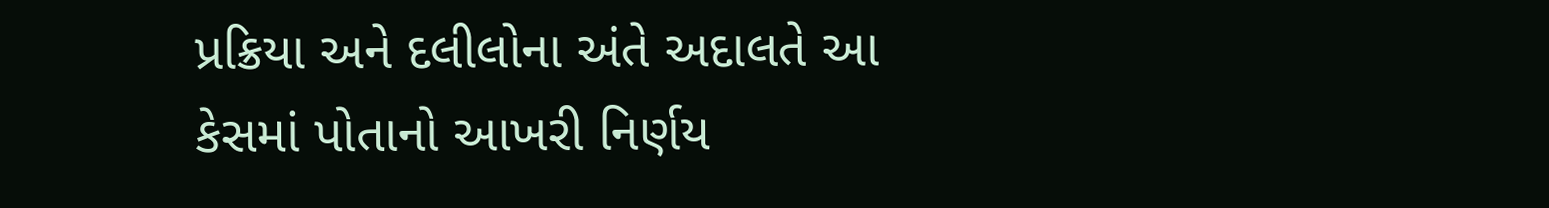પ્રક્રિયા અને દલીલોના અંતે અદાલતે આ કેસમાં પોતાનો આખરી નિર્ણય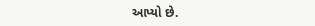આપ્યો છે.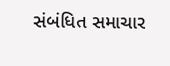સંબંધિત સમાચાર